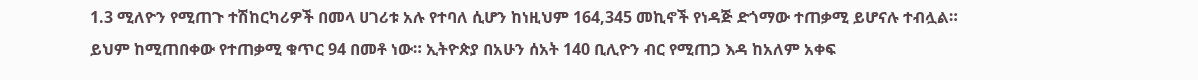1.3 ሚለዮን የሚጠጉ ተሽከርካሪዎች በመላ ሀገሪቱ አሉ የተባለ ሲሆን ከነዚህም 164,345 መኪኖች የነዳጅ ድጎማው ተጠቃሚ ይሆናሉ ተብሏል። ይህም ከሚጠበቀው የተጠቃሚ ቁጥር 94 በመቶ ነው። ኢትዮጵያ በአሁን ሰአት 140 ቢሊዮን ብር የሚጠጋ እዳ ከአለም አቀፍ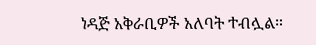ነዳጅ አቅራቢዎች አለባት ተብሏል።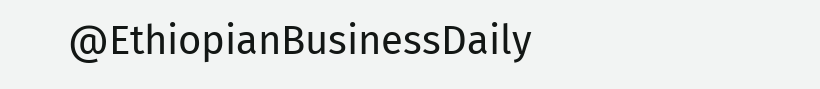@EthiopianBusinessDaily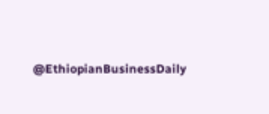@EthiopianBusinessDaily